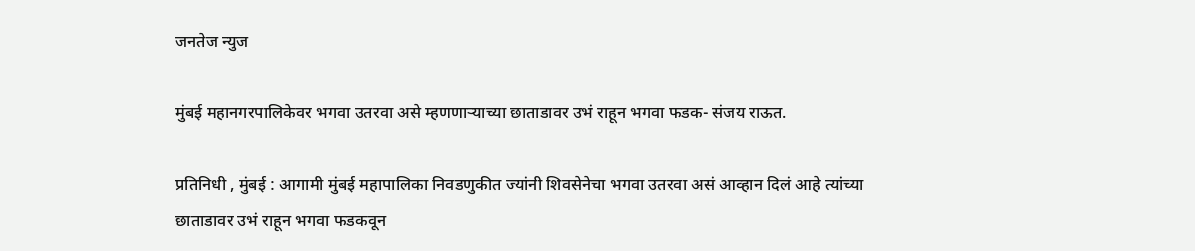जनतेज न्युज

मुंबई महानगरपालिकेवर भगवा उतरवा असे म्हणणाऱ्याच्या छाताडावर उभं राहून भगवा फडक- संजय राऊत.

प्रतिनिधी , मुंबई : आगामी मुंबई महापालिका निवडणुकीत ज्यांनी शिवसेनेचा भगवा उतरवा असं आव्हान दिलं आहे त्यांच्या छाताडावर उभं राहून भगवा फडकवून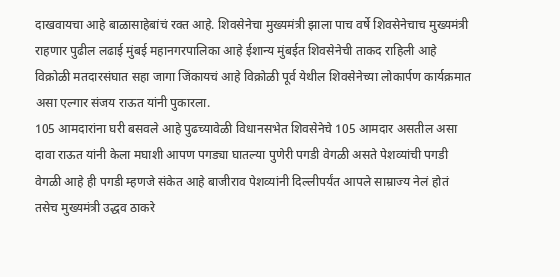दाखवायचा आहे बाळासाहेबांचं रक्त आहे. शिवसेनेचा मुख्यमंत्री झाला पाच वर्षे शिवसेनेचाच मुख्यमंत्री राहणार पुढील लढाई मुंबई महानगरपालिका आहे ईशान्य मुंबईत शिवसेनेची ताकद राहिली आहे विक्रोळी मतदारसंघात सहा जागा जिंकायचं आहे विक्रोळी पूर्व येथील शिवसेनेच्या लोकार्पण कार्यक्रमात असा एल्गार संजय राऊत यांनी पुकारला.
105 आमदारांना घरी बसवले आहे पुढच्यावेळी विधानसभेत शिवसेनेचे 105 आमदार असतील असा दावा राऊत यांनी केला मघाशी आपण पगड्या घातल्या पुणेरी पगडी वेगळी असते पेशव्यांची पगडी वेगळी आहे ही पगडी म्हणजे संकेत आहे बाजीराव पेशव्यांनी दिल्लीपर्यंत आपले साम्राज्य नेलं होतं तसेच मुख्यमंत्री उद्धव ठाकरे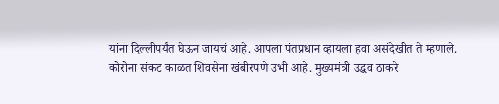यांना दिल्लीपर्यंत घेऊन जायचं आहे. आपला पंतप्रधान व्हायला हवा असंदेखीत ते म्हणाले.
कोरोना संकट काळत शिवसेना खंबीरपणे उभी आहे. मुख्यमंत्री उद्धव ठाकरे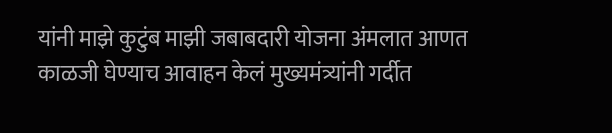यांनी माझे कुटुंब माझी जबाबदारी योजना अंमलात आणत काळजी घेण्याच आवाहन केलं मुख्यमंत्र्यांनी गर्दीत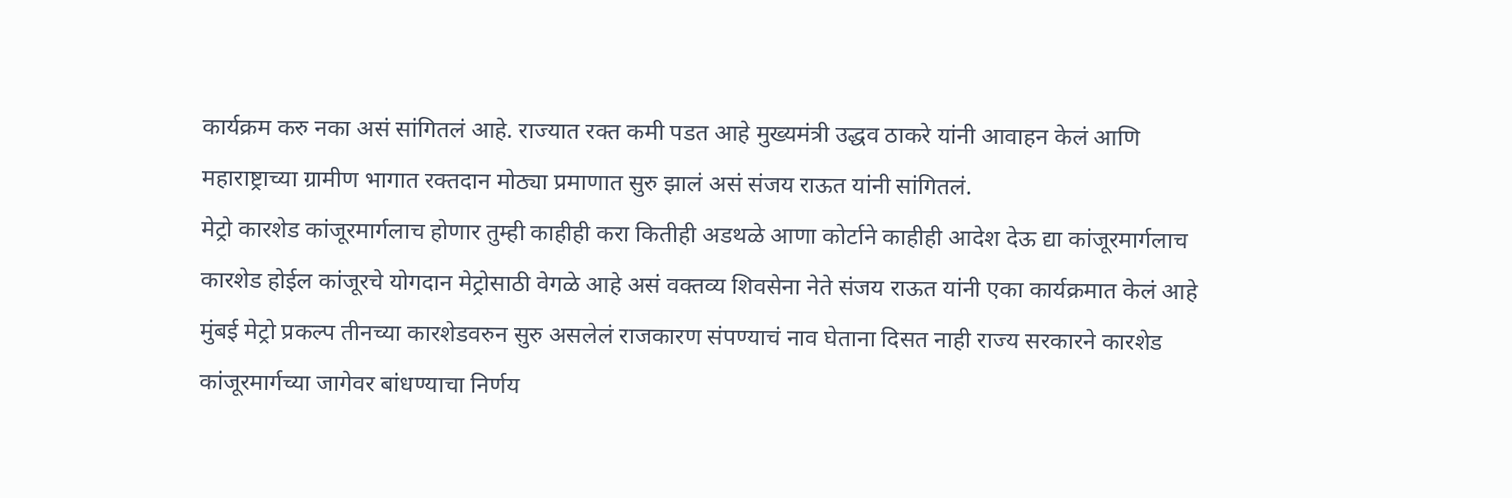कार्यक्रम करु नका असं सांगितलं आहे. राज्यात रक्त कमी पडत आहे मुख्यमंत्री उद्धव ठाकरे यांनी आवाहन केलं आणि महाराष्ट्राच्या ग्रामीण भागात रक्तदान मोठ्या प्रमाणात सुरु झालं असं संजय राऊत यांनी सांगितलं.
मेट्रो कारशेड कांजूरमार्गलाच होणार तुम्ही काहीही करा कितीही अडथळे आणा कोर्टाने काहीही आदेश देऊ द्या कांजूरमार्गलाच कारशेड होईल कांजूरचे योगदान मेट्रोसाठी वेगळे आहे असं वक्तव्य शिवसेना नेते संजय राऊत यांनी एका कार्यक्रमात केलं आहे मुंबई मेट्रो प्रकल्प तीनच्या कारशेडवरुन सुरु असलेलं राजकारण संपण्याचं नाव घेताना दिसत नाही राज्य सरकारने कारशेड कांजूरमार्गच्या जागेवर बांधण्याचा निर्णय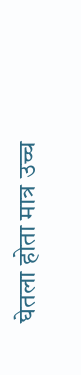घेतला होता मात्र उच्च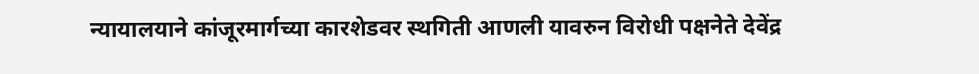न्यायालयाने कांजूरमार्गच्या कारशेडवर स्थगिती आणली यावरुन विरोधी पक्षनेते देवेंद्र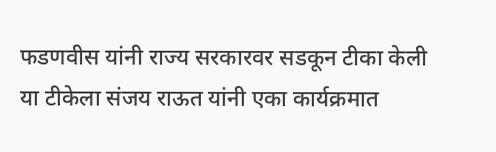फडणवीस यांनी राज्य सरकारवर सडकून टीका केली या टीकेला संजय राऊत यांनी एका कार्यक्रमात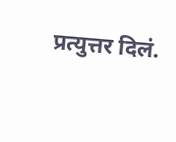प्रत्युत्तर दिलं.